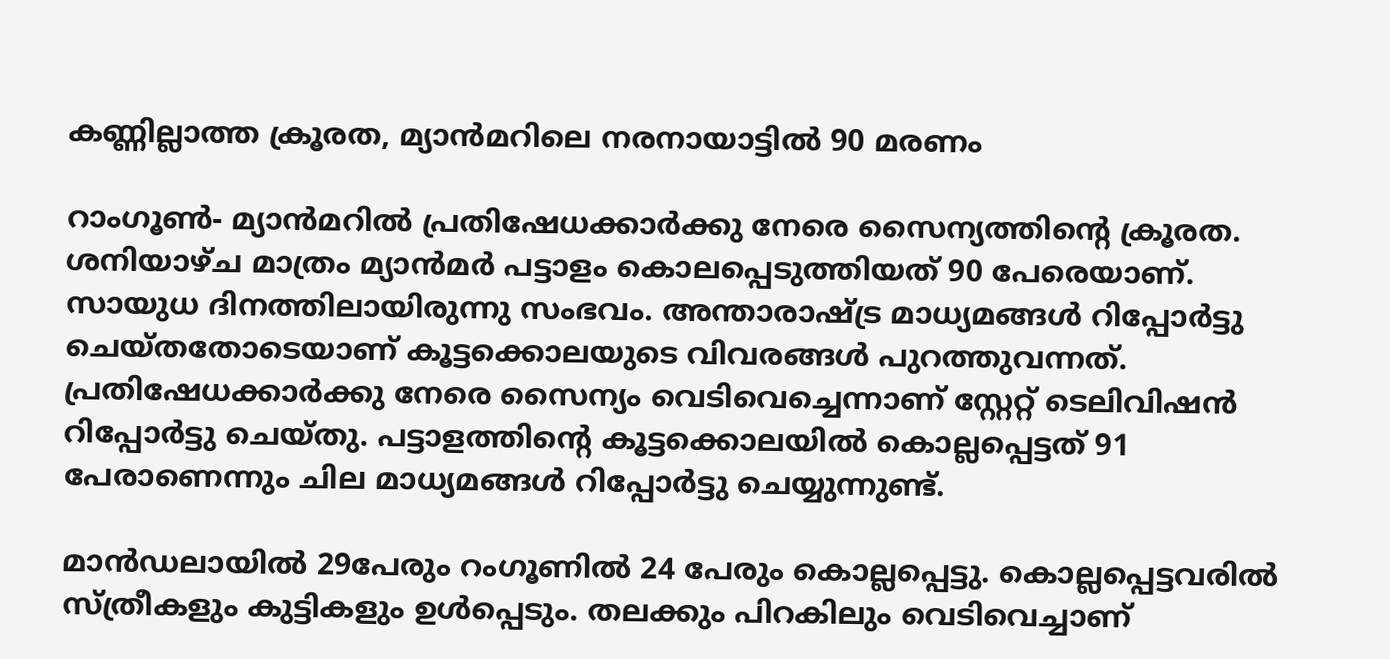കണ്ണില്ലാത്ത ക്രൂരത, മ്യാന്‍മറിലെ നരനായാട്ടില്‍ 90 മരണം

റാംഗൂണ്‍- മ്യാന്‍മറില്‍ പ്രതിഷേധക്കാര്‍ക്കു നേരെ സൈന്യത്തിന്റെ ക്രൂരത. ശനിയാഴ്ച മാത്രം മ്യാന്‍മര്‍ പട്ടാളം കൊലപ്പെടുത്തിയത് 90 പേരെയാണ്. സായുധ ദിനത്തിലായിരുന്നു സംഭവം. അന്താരാഷ്ട്ര മാധ്യമങ്ങള്‍ റിപ്പോര്‍ട്ടു ചെയ്തതോടെയാണ് കൂട്ടക്കൊലയുടെ വിവരങ്ങള്‍ പുറത്തുവന്നത്. പ്രതിഷേധക്കാര്‍ക്കു നേരെ സൈന്യം വെടിവെച്ചെന്നാണ് സ്റ്റേറ്റ് ടെലിവിഷന്‍ റിപ്പോര്‍ട്ടു ചെയ്തു. പട്ടാളത്തിന്റെ കൂട്ടക്കൊലയില്‍ കൊല്ലപ്പെട്ടത് 91 പേരാണെന്നും ചില മാധ്യമങ്ങള്‍ റിപ്പോര്‍ട്ടു ചെയ്യുന്നുണ്ട്.

മാന്‍ഡലായില്‍ 29പേരും റംഗൂണില്‍ 24 പേരും കൊല്ലപ്പെട്ടു. കൊല്ലപ്പെട്ടവരില്‍ സ്ത്രീകളും കുട്ടികളും ഉള്‍പ്പെടും. തലക്കും പിറകിലും വെടിവെച്ചാണ്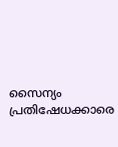സൈന്യം പ്രതിഷേധക്കാരെ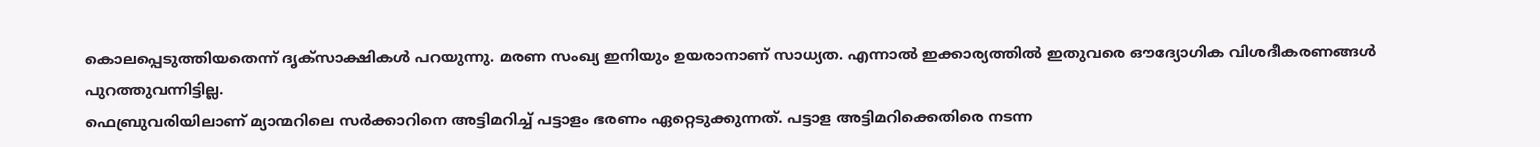കൊലപ്പെടുത്തിയതെന്ന് ദൃക്‌സാക്ഷികള്‍ പറയുന്നു. മരണ സംഖ്യ ഇനിയും ഉയരാനാണ് സാധ്യത. എന്നാല്‍ ഇക്കാര്യത്തില്‍ ഇതുവരെ ഔദ്യോഗിക വിശദീകരണങ്ങള്‍ പുറത്തുവന്നിട്ടില്ല.
ഫെബ്രുവരിയിലാണ് മ്യാന്മറിലെ സര്‍ക്കാറിനെ അട്ടിമറിച്ച് പട്ടാളം ഭരണം ഏറ്റെടുക്കുന്നത്. പട്ടാള അട്ടിമറിക്കെതിരെ നടന്ന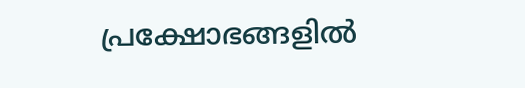പ്രക്ഷോഭങ്ങളില്‍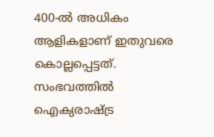400-ല്‍ അധികം ആളികളാണ് ഇതുവരെ കൊല്ലപ്പെട്ടത്. സംഭവത്തില്‍ ഐക്യരാഷ്ട്ര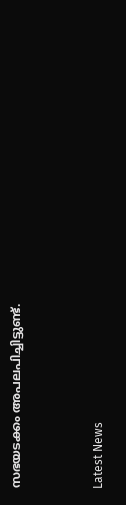സഭയടക്കം അപലപിച്ചിട്ടുണ്ട്.



Latest News